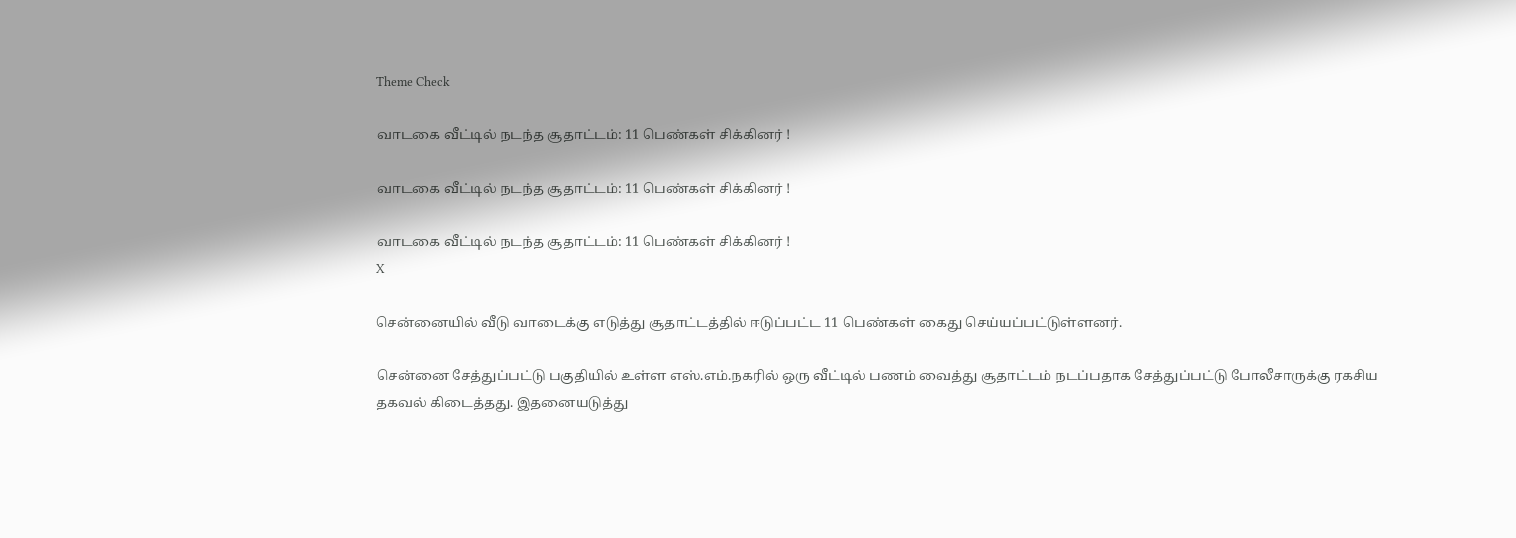Theme Check

வாடகை வீட்டில் நடந்த சூதாட்டம்: 11 பெண்கள் சிக்கினர் !

வாடகை வீட்டில் நடந்த சூதாட்டம்: 11 பெண்கள் சிக்கினர் !

வாடகை வீட்டில் நடந்த சூதாட்டம்: 11 பெண்கள் சிக்கினர் !
X

சென்னையில் வீடு வாடைக்கு எடுத்து சூதாட்டத்தில் ஈடுப்பட்ட 11 பெண்கள் கைது செய்யப்பட்டுள்ளனர்.

சென்னை சேத்துப்பட்டு பகுதியில் உள்ள எஸ்.எம்.நகரில் ஒரு வீட்டில் பணம் வைத்து சூதாட்டம் நடப்பதாக சேத்துப்பட்டு போலீசாருக்கு ரகசிய தகவல் கிடைத்தது. இதனையடுத்து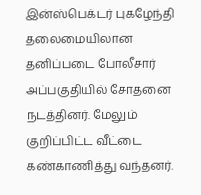இன்ஸ்பெக்டர் புகழேந்தி தலைமையிலான தனிப்படை போலீசார் அப்பகுதியில் சோதனை நடத்தினர். மேலும் குறிப்பிட்ட வீட்டை கண்காணித்து வந்தனர்.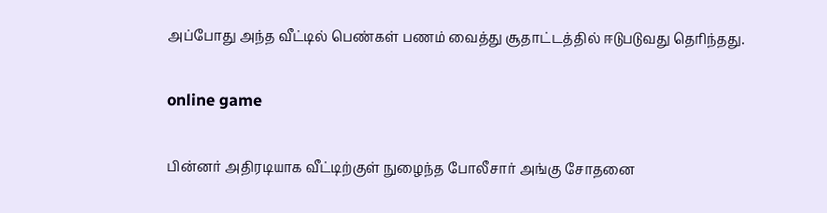அப்போது அந்த வீட்டில் பெண்கள் பணம் வைத்து சூதாட்டத்தில் ஈடுபடுவது தெரிந்தது.

online game

பின்னர் அதிரடியாக வீட்டிற்குள் நுழைந்த போலீசார் அங்கு சோதனை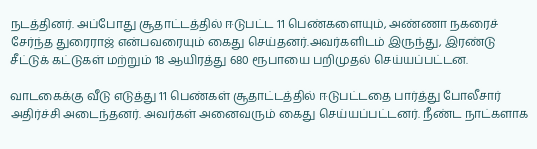நடத்தினர். அப்போது சூதாட்டத்தில் ஈடுபட்ட 11 பெண்களையும், அண்ணா நகரைச் சேர்ந்த துரைராஜ் என்பவரையும் கைது செய்தனர்.அவர்களிடம் இருந்து, இரண்டு சீட்டுக் கட்டுகள் மற்றும் 18 ஆயிரத்து 680 ரூபாயை பறிமுதல் செய்யப்பட்டன.

வாடகைக்கு வீடு எடுத்து 11 பெண்கள் சூதாட்டத்தில் ஈடுபட்டதை பார்த்து போலீசார் அதிர்ச்சி அடைந்தனர். அவர்கள் அனைவரும் கைது செய்யப்பட்டனர். நீண்ட நாட்களாக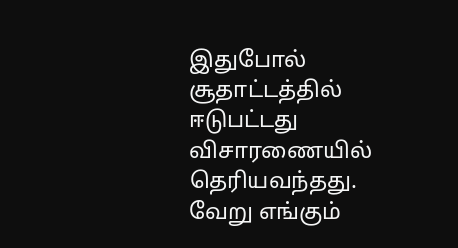இதுபோல் சூதாட்டத்தில் ஈடுபட்டது விசாரணையில் தெரியவந்தது. வேறு எங்கும்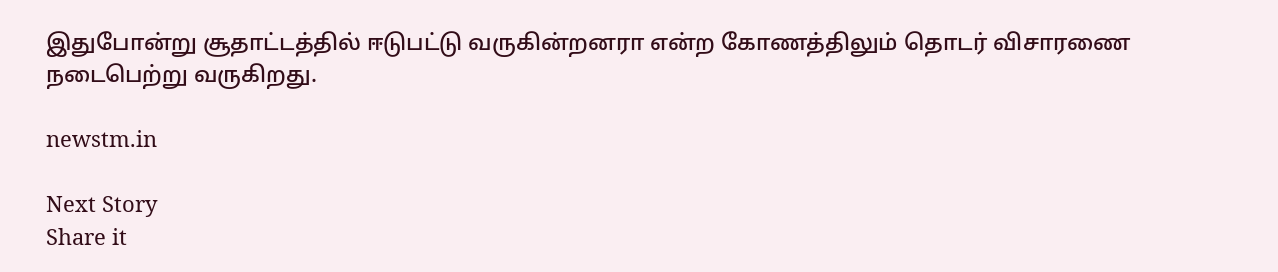இதுபோன்று சூதாட்டத்தில் ஈடுபட்டு வருகின்றனரா என்ற கோணத்திலும் தொடர் விசாரணை நடைபெற்று வருகிறது.

newstm.in

Next Story
Share it